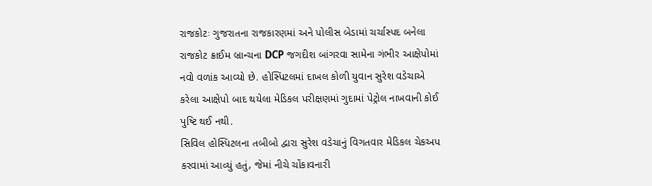રાજકોટઃ ગુજરાતના રાજકારણમાં અને પોલીસ બેડામાં ચર્ચાસ્પદ બનેલા રાજકોટ ક્રાઈમ બ્રાન્ચના DCP જગદીશ બાંગરવા સામેના ગંભીર આક્ષેપોમાં નવો વળાંક આવ્યો છે. હોસ્પિટલમાં દાખલ કોળી યુવાન સુરેશ વડેચાએ કરેલા આક્ષેપો બાદ થયેલા મેડિકલ પરીક્ષણમાં ગુદામાં પેટ્રોલ નાખવાની કોઈ પુષ્ટિ થઈ નથી.
સિવિલ હોસ્પિટલના તબીબો દ્વારા સુરેશ વડેચાનું વિગતવાર મેડિકલ ચેકઅપ કરવામાં આવ્યું હતું, જેમાં નીચે ચોંકાવનારી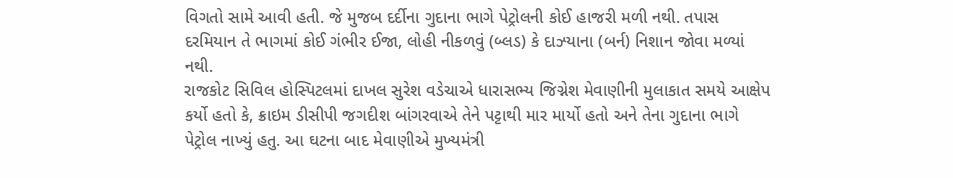વિગતો સામે આવી હતી. જે મુજબ દર્દીના ગુદાના ભાગે પેટ્રોલની કોઈ હાજરી મળી નથી. તપાસ દરમિયાન તે ભાગમાં કોઈ ગંભીર ઈજા, લોહી નીકળવું (બ્લડ) કે દાઝ્યાના (બર્ન) નિશાન જોવા મળ્યાં નથી.
રાજકોટ સિવિલ હોસ્પિટલમાં દાખલ સુરેશ વડેચાએ ધારાસભ્ય જિગ્નેશ મેવાણીની મુલાકાત સમયે આક્ષેપ કર્યો હતો કે, ક્રાઇમ ડીસીપી જગદીશ બાંગરવાએ તેને પટ્ટાથી માર માર્યો હતો અને તેના ગુદાના ભાગે પેટ્રોલ નાખ્યું હતુ. આ ઘટના બાદ મેવાણીએ મુખ્યમંત્રી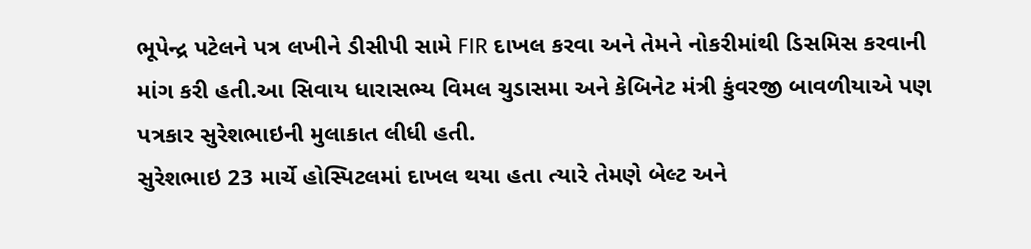ભૂપેન્દ્ર પટેલને પત્ર લખીને ડીસીપી સામે FIR દાખલ કરવા અને તેમને નોકરીમાંથી ડિસમિસ કરવાની માંગ કરી હતી.આ સિવાય ધારાસભ્ય વિમલ ચુડાસમા અને કેબિનેટ મંત્રી કુંવરજી બાવળીયાએ પણ પત્રકાર સુરેશભાઇની મુલાકાત લીધી હતી.
સુરેશભાઇ 23 માર્ચે હોસ્પિટલમાં દાખલ થયા હતા ત્યારે તેમણે બેલ્ટ અને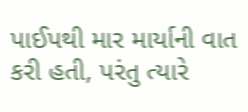પાઈપથી માર માર્યાની વાત કરી હતી, પરંતુ ત્યારે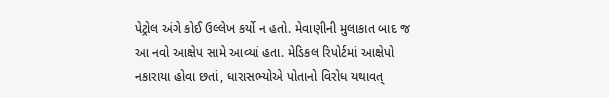પેટ્રોલ અંગે કોઈ ઉલ્લેખ કર્યો ન હતો. મેવાણીની મુલાકાત બાદ જ આ નવો આક્ષેપ સામે આવ્યાં હતા. મેડિકલ રિપોર્ટમાં આક્ષેપો નકારાયા હોવા છતાં, ધારાસભ્યોએ પોતાનો વિરોધ યથાવત્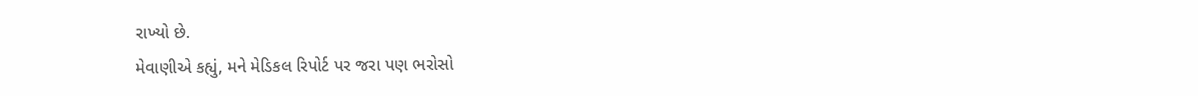રાખ્યો છે.
મેવાણીએ કહ્યું, મને મેડિકલ રિપોર્ટ પર જરા પણ ભરોસો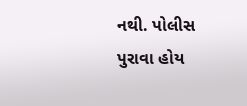નથી. પોલીસ પુરાવા હોય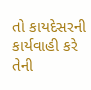તો કાયદેસરની કાર્યવાહી કરે તેની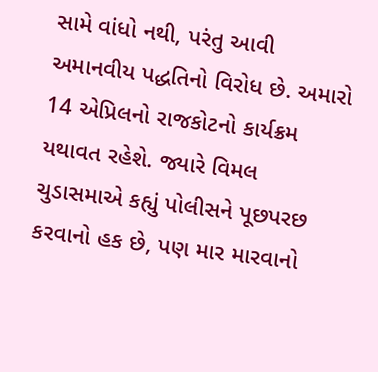સામે વાંધો નથી, પરંતુ આવી અમાનવીય પદ્ધતિનો વિરોધ છે. અમારો 14 એપ્રિલનો રાજકોટનો કાર્યક્રમ યથાવત રહેશે. જ્યારે વિમલ ચુડાસમાએ કહ્યું પોલીસને પૂછપરછ કરવાનો હક છે, પણ માર મારવાનો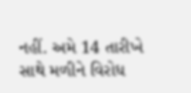નહીં. અમે 14 તારીખે સાથે મળીને વિરોધ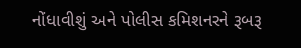નોંધાવીશું અને પોલીસ કમિશનરને રૂબરૂ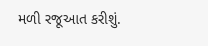મળી રજૂઆત કરીશું.